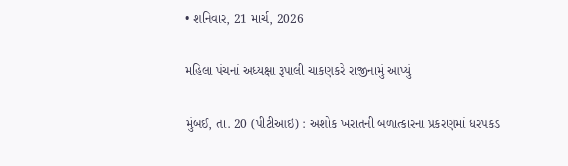• શનિવાર, 21 માર્ચ, 2026

મહિલા પંચનાં અધ્યક્ષા રૂપાલી ચાકણકરે રાજીનામું આપ્યું

મુંબઈ, તા. 20 (પીટીઆઇ) : અશોક ખરાતની બળાત્કારના પ્રકરણમાં ધરપકડ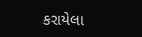કરાયેલા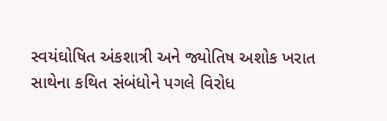સ્વયંઘોષિત અંકશાત્રી અને જ્યોતિષ અશોક ખરાત સાથેના કથિત સંબંધોને પગલે વિરોધ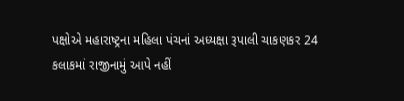પક્ષોએ મહારાષ્ટ્રના મહિલા પંચનાં અધ્યક્ષા રૂપાલી ચાકણકર 24 કલાકમાં રાજીનામું આપે નહીં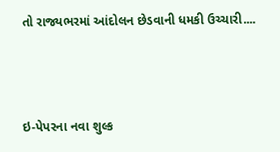તો રાજ્યભરમાં આંદોલન છેડવાની ધમકી ઉચ્ચારી....



ઇ-પેપરના નવા શુલ્ક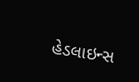હેડલાઇન્સ